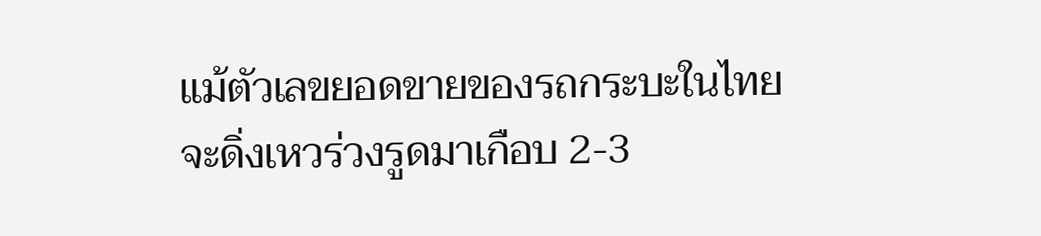แม้ตัวเลขยอดขายของรถกระบะในไทยจะดิ่งเหวร่วงรูดมาเกือบ 2-3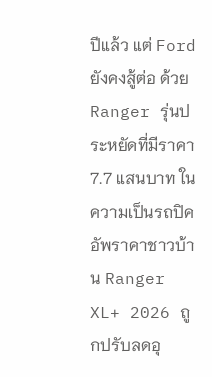ปีแล้ว แต่ Ford ยังคงสู้ต่อ ด้วยRanger รุ่นประหยัดที่มีราคา 7.7 แสนบาท ในความเป็นรถปิคอัพราคาชาวบ้าน Ranger XL+ 2026 ถูกปรับลดอุ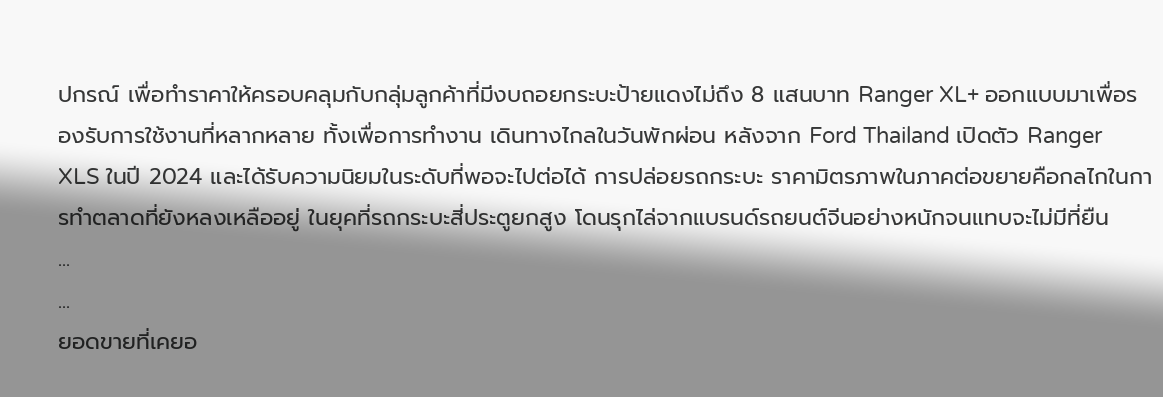ปกรณ์ เพื่อทำราคาให้ครอบคลุมกับกลุ่มลูกค้าที่มีงบถอยกระบะป้ายแดงไม่ถึง 8 แสนบาท Ranger XL+ ออกแบบมาเพื่อรองรับการใช้งานที่หลากหลาย ทั้งเพื่อการทำงาน เดินทางไกลในวันพักผ่อน หลังจาก Ford Thailand เปิดตัว Ranger XLS ในปี 2024 และได้รับความนิยมในระดับที่พอจะไปต่อได้ การปล่อยรถกระบะ ราคามิตรภาพในภาคต่อขยายคือกลไกในการทำตลาดที่ยังหลงเหลืออยู่ ในยุคที่รถกระบะสี่ประตูยกสูง โดนรุกไล่จากแบรนด์รถยนต์จีนอย่างหนักจนแทบจะไม่มีที่ยืน
...
...
ยอดขายที่เคยอ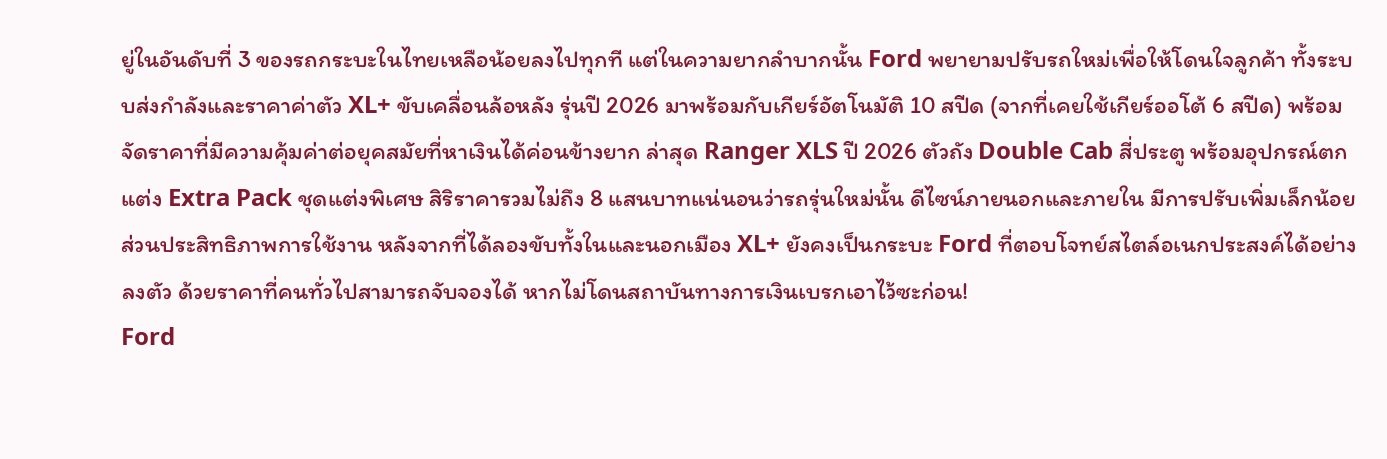ยู่ในอันดับที่ 3 ของรถกระบะในไทยเหลือน้อยลงไปทุกที แต่ในความยากลำบากนั้น Ford พยายามปรับรถใหม่เพื่อให้โดนใจลูกค้า ทั้งระบบส่งกำลังและราคาค่าตัว XL+ ขับเคลื่อนล้อหลัง รุ่นปี 2026 มาพร้อมกับเกียร์อัตโนมัติ 10 สปีด (จากที่เคยใช้เกียร์ออโต้ 6 สปีด) พร้อมจัดราคาที่มีความคุ้มค่าต่อยุคสมัยที่หาเงินได้ค่อนข้างยาก ล่าสุด Ranger XLS ปี 2026 ตัวถัง Double Cab สี่ประตู พร้อมอุปกรณ์ตกแต่ง Extra Pack ชุดแต่งพิเศษ สิริราคารวมไม่ถึง 8 แสนบาทแน่นอนว่ารถรุ่นใหม่นั้น ดีไซน์ภายนอกและภายใน มีการปรับเพิ่มเล็กน้อย ส่วนประสิทธิภาพการใช้งาน หลังจากที่ได้ลองขับทั้งในและนอกเมือง XL+ ยังคงเป็นกระบะ Ford ที่ตอบโจทย์สไตล์อเนกประสงค์ได้อย่างลงตัว ด้วยราคาที่คนทั่วไปสามารถจับจองได้ หากไม่โดนสถาบันทางการเงินเบรกเอาไว้ซะก่อน!
Ford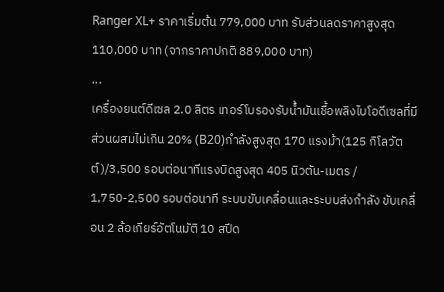Ranger XL+ ราคาเริ่มต้น 779,000 บาท รับส่วนลดราคาสูงสุด 110,000 บาท (จากราคาปกติ 889,000 บาท)
...
เครื่องยนต์ดีเซล 2.0 ลิตร เทอร์โบรองรับน้ำมันเชื้อพลิงไบโอดีเซลที่มีส่วนผสมไม่เกิน 20% (B20)กำลังสูงสุด 170 แรงม้า(125 กิโลวัตต์)/3,500 รอบต่อนาทีแรงบิดสูงสุด 405 นิวตัน-เมตร / 1,750-2,500 รอบต่อนาที ระบบขับเคลื่อนและระบบส่งกำลัง ขับเคลื่อน 2 ล้อเกียร์อัตโนมัติ 10 สปีด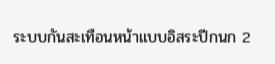ระบบกันสะเทือนหน้าแบบอิสระปีกนก 2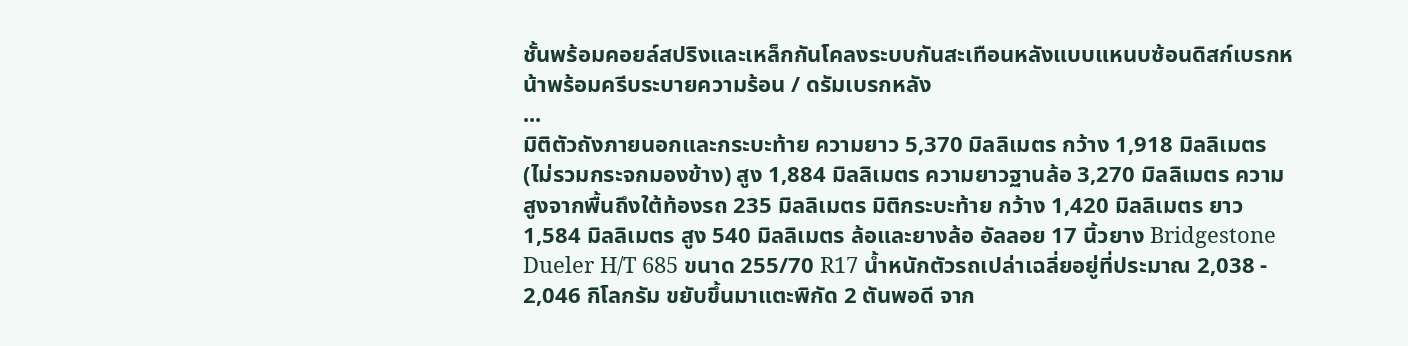ชั้นพร้อมคอยล์สปริงและเหล็กกันโคลงระบบกันสะเทือนหลังแบบแหนบซ้อนดิสก์เบรกหน้าพร้อมครีบระบายความร้อน / ดรัมเบรกหลัง
...
มิติตัวถังภายนอกและกระบะท้าย ความยาว 5,370 มิลลิเมตร กว้าง 1,918 มิลลิเมตร (ไม่รวมกระจกมองข้าง) สูง 1,884 มิลลิเมตร ความยาวฐานล้อ 3,270 มิลลิเมตร ความสูงจากพื้นถึงใต้ท้องรถ 235 มิลลิเมตร มิติกระบะท้าย กว้าง 1,420 มิลลิเมตร ยาว 1,584 มิลลิเมตร สูง 540 มิลลิเมตร ล้อและยางล้อ อัลลอย 17 นิ้วยาง Bridgestone Dueler H/T 685 ขนาด 255/70 R17 น้ำหนักตัวรถเปล่าเฉลี่ยอยู่ที่ประมาณ 2,038 - 2,046 กิโลกรัม ขยับขึ้นมาแตะพิกัด 2 ตันพอดี จาก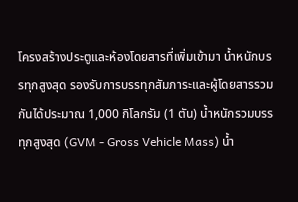โครงสร้างประตูและห้องโดยสารที่เพิ่มเข้ามา น้ำหนักบรรทุกสูงสุด รองรับการบรรทุกสัมภาระและผู้โดยสารรวมกันได้ประมาณ 1,000 กิโลกรัม (1 ตัน) น้ำหนักรวมบรรทุกสูงสุด (GVM - Gross Vehicle Mass) น้ำ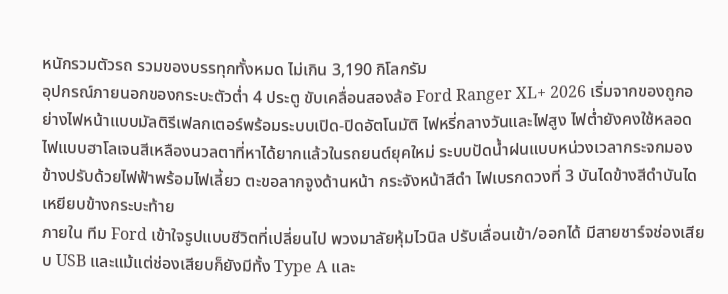หนักรวมตัวรถ รวมของบรรทุกทั้งหมด ไม่เกิน 3,190 กิโลกรัม
อุปกรณ์ภายนอกของกระบะตัวต่ำ 4 ประตู ขับเคลื่อนสองล้อ Ford Ranger XL+ 2026 เริ่มจากของถูกอย่างไฟหน้าแบบมัลติรีเฟลกเตอร์พร้อมระบบเปิด-ปิดอัตโนมัติ ไฟหรี่กลางวันและไฟสูง ไฟต่ำยังคงใช้หลอดไฟแบบฮาโลเจนสีเหลืองนวลตาที่หาได้ยากแล้วในรถยนต์ยุคใหม่ ระบบปัดน้ำฝนแบบหน่วงเวลากระจกมองข้างปรับด้วยไฟฟ้าพร้อมไฟเลี้ยว ตะขอลากจูงด้านหน้า กระจังหน้าสีดำ ไฟเบรกดวงที่ 3 บันไดข้างสีดำบันไดเหยียบข้างกระบะท้าย
ภายใน ทีม Ford เข้าใจรูปแบบชีวิตที่เปลี่ยนไป พวงมาลัยหุ้มไวนิล ปรับเลื่อนเข้า/ออกได้ มีสายชาร์จช่องเสียบ USB และแม้แต่ช่องเสียบก็ยังมีทั้ง Type A และ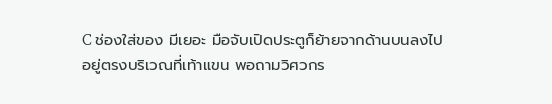C ช่องใส่ของ มีเยอะ มือจับเปิดประตูก็ย้ายจากด้านบนลงไปอยู่ตรงบริเวณที่เท้าแขน พอถามวิศวกร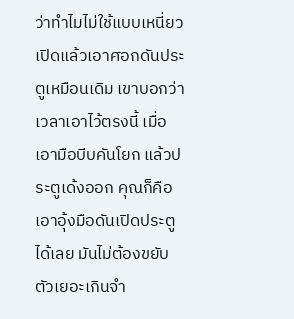ว่าทำไมไม่ใช้แบบเหนี่ยวเปิดแล้วเอาศอกดันประตูเหมือนเดิม เขาบอกว่า เวลาเอาไว้ตรงนี้ เมื่อเอามือบีบคันโยก แล้วประตูเด้งออก คุณก็คือเอาอุ้งมือดันเปิดประตูได้เลย มันไม่ต้องขยับตัวเยอะเกินจำ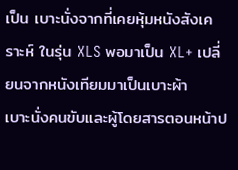เป็น เบาะนั่งจากที่เคยหุ้มหนังสังเคราะห์ ในรุ่น XLS พอมาเป็น XL+ เปลี่ยนจากหนังเทียมมาเป็นเบาะผ้า
เบาะนั่งคนขับและผู้โดยสารตอนหน้าป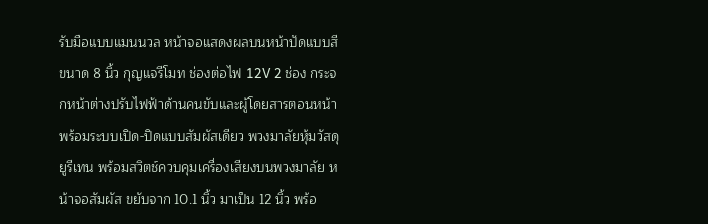รับมือแบบแมนนวล หน้าจอแสดงผลบนหน้าปัดแบบสีขนาด 8 นิ้ว กุญแจรีโมท ช่องต่อไฟ 12V 2 ช่อง กระจกหน้าต่างปรับไฟฟ้าด้านคนขับและผู้โดยสารตอนหน้า พร้อมระบบเปิด-ปิดแบบสัมผัสเดียว พวงมาลัยหุ้มวัสดุยูรีเทน พร้อมสวิตช์ควบคุมเครื่องเสียงบนพวงมาลัย หน้าจอสัมผัส ขยับจาก 10.1 นิ้ว มาเป็น 12 นิ้ว พร้อ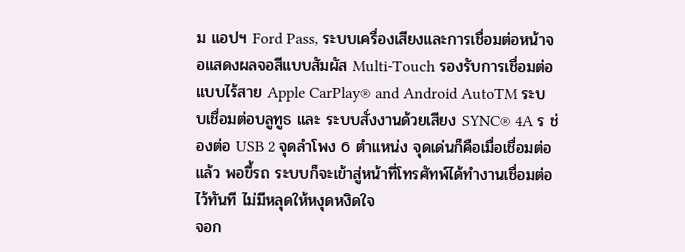ม แอปฯ Ford Pass, ระบบเครื่องเสียงและการเชื่อมต่อหน้าจอแสดงผลจอสีแบบสัมผัส Multi-Touch รองรับการเชื่อมต่อแบบไร้สาย Apple CarPlay® and Android AutoTM ระบบเชื่อมต่อบลูทูธ และ ระบบสั่งงานด้วยเสียง SYNC® 4A ร ช่องต่อ USB 2 จุดลำโพง 6 ตำแหน่ง จุดเด่นก็คือเมื่อเชื่อมต่อแล้ว พอขึ้รถ ระบบก็จะเข้าสู่หน้าที่โทรศัทพ์ได้ทำงานเชื่อมต่อไว้ทันที ไม่มีหลุดให้หงุดหงิดใจ
จอก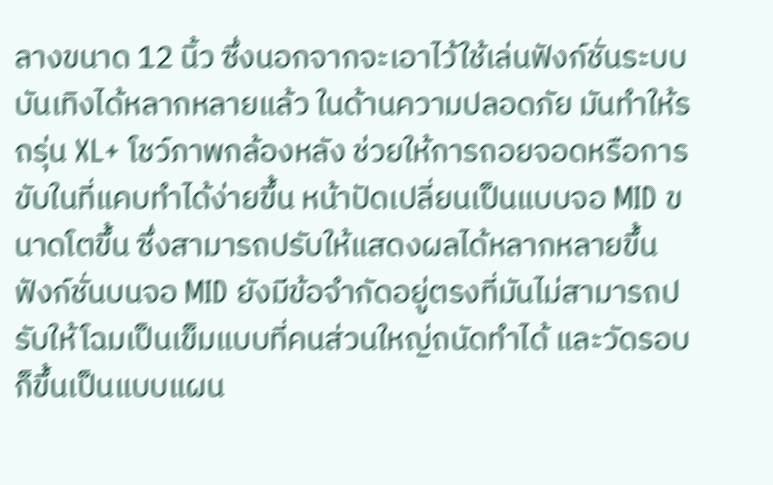ลางขนาด 12 นิ้ว ซึ่งนอกจากจะเอาไว้ใช้เล่นฟังก์ชั่นระบบบันเทิงได้หลากหลายแล้ว ในด้านความปลอดภัย มันทำให้รถรุ่น XL+ โชว์ภาพกล้องหลัง ช่วยให้การถอยจอดหรือการขับในที่แคบทำได้ง่ายขึ้น หน้าปัดเปลี่ยนเป็นแบบจอ MID ขนาดโตขึ้น ซึ่งสามารถปรับให้แสดงผลได้หลากหลายขึ้น ฟังก์ชั่นบนจอ MID ยังมีข้อจำกัดอยู่ตรงที่มันไม่สามารถปรับให้โฉมเป็นเข็มแบบที่คนส่วนใหญ่ถนัดทำได้ และวัดรอบก็ขึ้นเป็นแบบแผน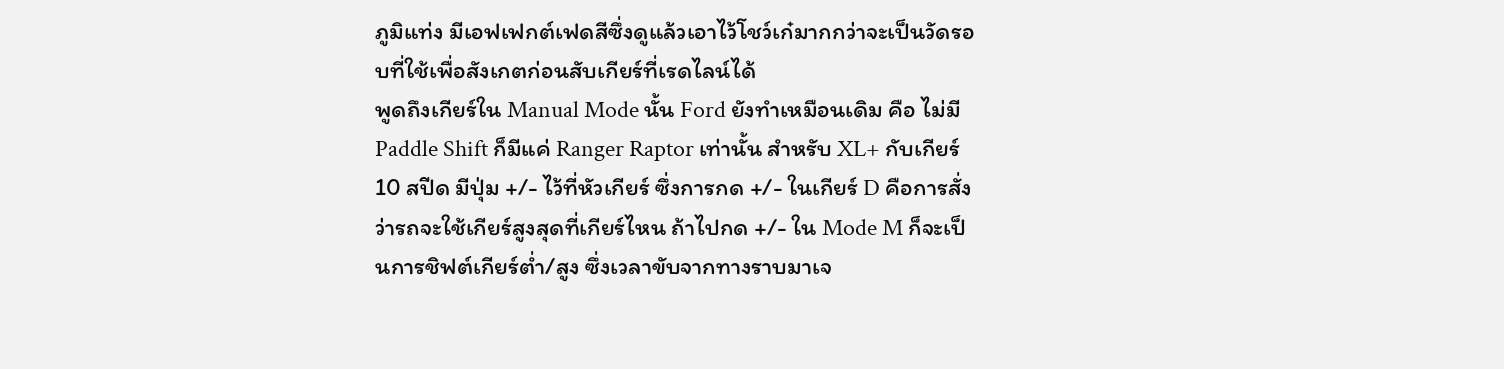ภูมิแท่ง มีเอฟเฟกต์เฟดสีซึ่งดูแล้วเอาไว้โชว์เก๋มากกว่าจะเป็นวัดรอบที่ใช้เพื่อสังเกตก่อนสับเกียร์ที่เรดไลน์ได้
พูดถึงเกียร์ใน Manual Mode นั้น Ford ยังทำเหมือนเดิม คือ ไม่มี Paddle Shift ก็มีแค่ Ranger Raptor เท่านั้น สำหรับ XL+ กับเกียร์ 10 สปีด มีปุ่ม +/- ไว้ที่หัวเกียร์ ซึ่งการกด +/- ในเกียร์ D คือการสั่งว่ารถจะใช้เกียร์สูงสุดที่เกียร์ไหน ถ้าไปกด +/- ใน Mode M ก็จะเป็นการชิฟต์เกียร์ต่ำ/สูง ซึ่งเวลาขับจากทางราบมาเจ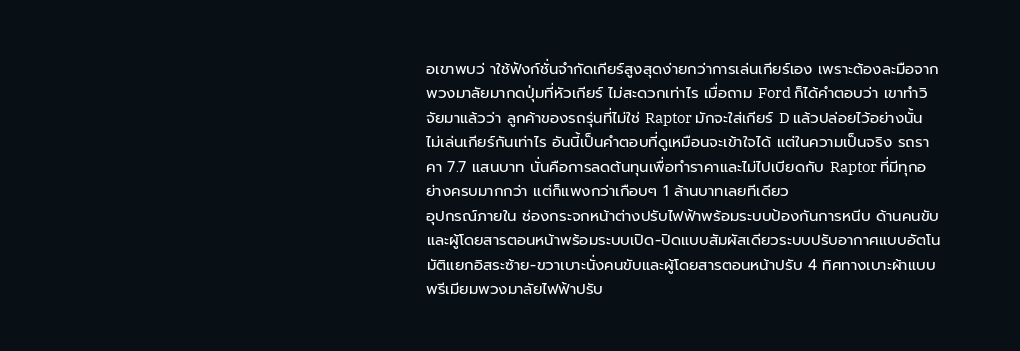อเขาพบว่ าใช้ฟังก์ชั่นจำกัดเกียร์สูงสุดง่ายกว่าการเล่นเกียร์เอง เพราะต้องละมือจากพวงมาลัยมากดปุ่มที่หัวเกียร์ ไม่สะดวกเท่าไร เมื่อถาม Ford ก็ได้คำตอบว่า เขาทำวิจัยมาแล้วว่า ลูกค้าของรถรุ่นที่ไม่ใช่ Raptor มักจะใส่เกียร์ D แล้วปล่อยไว้อย่างนั้น ไม่เล่นเกียร์กันเท่าไร อันนี้เป็นคำตอบที่ดูเหมือนจะเข้าใจได้ แต่ในความเป็นจริง รถราคา 7.7 แสนบาท นั่นคือการลดต้นทุนเพื่อทำราคาและไม่ไปเบียดกับ Raptor ที่มีทุกอย่างครบมากกว่า แต่ก็แพงกว่าเกือบๆ 1 ล้านบาทเลยทีเดียว
อุปกรณ์ภายใน ช่องกระจกหน้าต่างปรับไฟฟ้าพร้อมระบบป้องกันการหนีบ ด้านคนขับและผู้โดยสารตอนหน้าพร้อมระบบเปิด-ปิดแบบสัมผัสเดียวระบบปรับอากาศแบบอัตโนมัติแยกอิสระซ้าย-ขวาเบาะนั่งคนขับและผู้โดยสารตอนหน้าปรับ 4 ทิศทางเบาะผ้าแบบพรีเมียมพวงมาลัยไฟฟ้าปรับ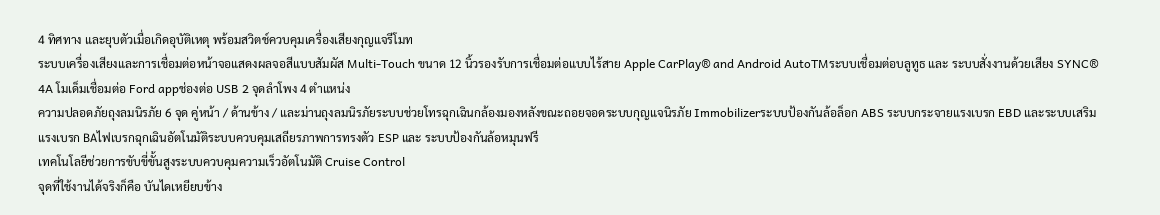4 ทิศทาง และยุบตัวเมื่อเกิดอุบัติเหตุ พร้อมสวิตช์ควบคุมเครื่องเสียงกุญแจรีโมท
ระบบเครื่องเสียงและการเชื่อมต่อหน้าจอแสดงผลจอสีแบบสัมผัส Multi-Touch ขนาด 12 นิ้วรองรับการเชื่อมต่อแบบไร้สาย Apple CarPlay® and Android AutoTMระบบเชื่อมต่อบลูทูธ และ ระบบสั่งงานด้วยเสียง SYNC® 4A โมเด็มเชื่อมต่อ Ford appช่องต่อ USB 2 จุดลำโพง 4 ตำแหน่ง
ความปลอดภัยถุงลมนิรภัย 6 จุด คู่หน้า / ด้านข้าง / และม่านถุงลมนิรภัยระบบช่วยโทรฉุกเฉินกล้องมองหลังขณะถอยจอดระบบกุญแจนิรภัย Immobilizerระบบป้องกันล้อล็อก ABS ระบบกระจายแรงเบรก EBD และระบบเสริมแรงเบรก BAไฟเบรกฉุกเฉินอัตโนมัติระบบควบคุมเสถียรภาพการทรงตัว ESP และ ระบบป้องกันล้อหมุนฟรี
เทคโนโลยีช่วยการขับขี่ขั้นสูงระบบควบคุมความเร็วอัตโนมัติ Cruise Control
จุดที่ใช้งานได้จริงก็คือ บันไดเหยียบข้าง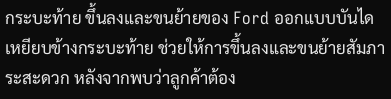กระบะท้าย ขึ้นลงและขนย้ายของ Ford ออกแบบบันไดเหยียบข้างกระบะท้าย ช่วยให้การขึ้นลงและขนย้ายสัมภาระสะดวก หลังจากพบว่าลูกค้าต้อง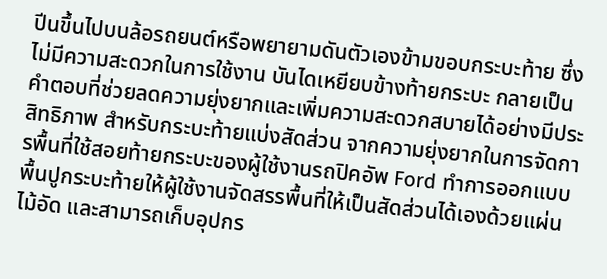ปีนขึ้นไปบนล้อรถยนต์หรือพยายามดันตัวเองข้ามขอบกระบะท้าย ซึ่งไม่มีความสะดวกในการใช้งาน บันไดเหยียบข้างท้ายกระบะ กลายเป็นคำตอบที่ช่วยลดความยุ่งยากและเพิ่มความสะดวกสบายได้อย่างมีประสิทธิภาพ สำหรับกระบะท้ายแบ่งสัดส่วน จากความยุ่งยากในการจัดการพื้นที่ใช้สอยท้ายกระบะของผู้ใช้งานรถปิคอัพ Ford ทำการออกแบบพื้นปูกระบะท้ายให้ผู้ใช้งานจัดสรรพื้นที่ให้เป็นสัดส่วนได้เองด้วยแผ่นไม้อัด และสามารถเก็บอุปกร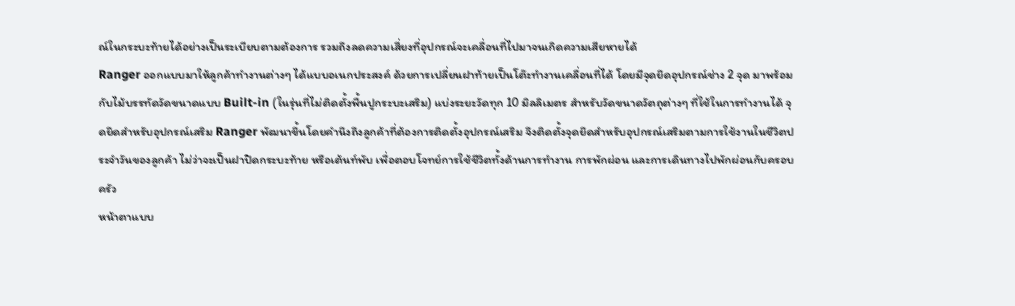ณ์ในกระบะท้ายได้อย่างเป็นระเบียบตามต้องการ รวมถึงลดความเสี่ยงที่อุปกรณ์จะเคลื่อนที่ไปมาจนเกิดความเสียหายได้
Ranger ออกแบบมาให้ลูกค้าทำงานต่างๆ ได้แบบอเนกประสงค์ ด้วยการเปลี่ยนฝาท้ายเป็นโต๊ะทำงานเคลื่อนที่ได้ โดยมีจุดยึดอุปกรณ์ช่าง 2 จุด มาพร้อมกับไม้บรรทัดวัดขนาดแบบ Built-in (ในรุ่นที่ไม่ติดตั้งพื้นปูกระบะเสริม) แบ่งระยะวัดทุก 10 มิลลิเมตร สำหรับวัดขนาดวัตถุต่างๆ ที่ใช้ในการทำงานได้ จุดยึดสำหรับอุปกรณ์เสริม Ranger พัฒนาขึ้นโดยคำนึงถึงลูกค้าที่ต้องการติดตั้งอุปกรณ์เสริม จึงติดตั้งจุดยึดสำหรับอุปกรณ์เสริมตามการใช้งานในชีวิตประจำวันของลูกค้า ไม่ว่าจะเป็นฝาปิดกระบะท้าย หรือเต้นท์พับ เพื่อตอบโจทย์การใช้ชีวิตทั้งด้านการทำงาน การพักผ่อน และการเดินทางไปพักผ่อนกับครอบครัว
หน้าตาแบบ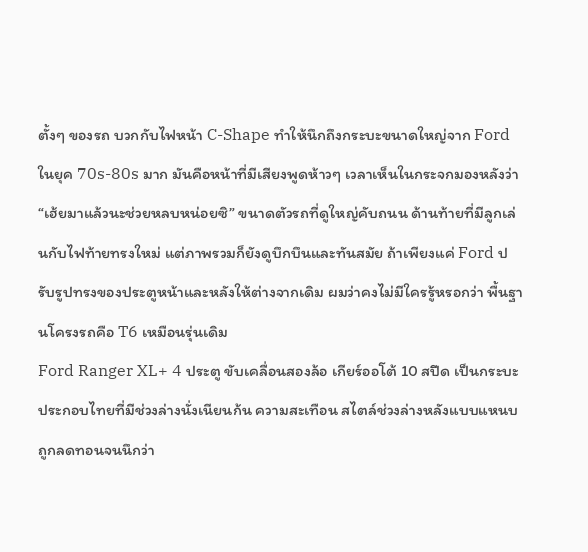ตั้งๆ ของรถ บวกกับไฟหน้า C-Shape ทำให้นึกถึงกระบะขนาดใหญ่จาก Ford ในยุค 70s-80s มาก มันคือหน้าที่มีเสียงพูดห้าวๆ เวลาเห็นในกระจกมองหลังว่า “เฮ้ยมาแล้วนะช่วยหลบหน่อยซิ” ขนาดตัวรถที่ดูใหญ่คับถนน ด้านท้ายที่มีลูกเล่นกับไฟท้ายทรงใหม่ แต่ภาพรวมก็ยังดูบึกบึนและทันสมัย ถ้าเพียงแค่ Ford ปรับรูปทรงของประตูหน้าและหลังให้ต่างจากเดิม ผมว่าคงไม่มีใครรู้หรอกว่า พื้นฐานโครงรถคือ T6 เหมือนรุ่นเดิม
Ford Ranger XL+ 4 ประตู ขับเคลื่อนสองล้อ เกียร์ออโต้ 10 สปีด เป็นกระบะประกอบไทยที่มีช่วงล่างนั่งเนียนก้น ความสะเทือน สไตล์ช่วงล่างหลังแบบแหนบ ถูกลดทอนจนนึกว่า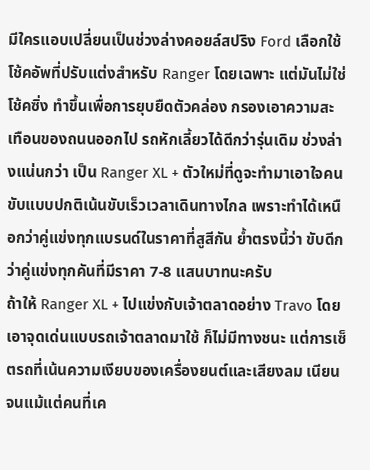มีใครแอบเปลี่ยนเป็นช่วงล่างคอยล์สปริง Ford เลือกใช้โช้คอัพที่ปรับแต่งสำหรับ Ranger โดยเฉพาะ แต่มันไม่ใช่โช้คซิ่ง ทำขึ้นเพื่อการยุบยืดตัวคล่อง กรองเอาความสะเทือนของถนนออกไป รถหักเลี้ยวได้ดีกว่ารุ่นเดิม ช่วงล่างแน่นกว่า เป็น Ranger XL + ตัวใหม่ที่ดูจะทำมาเอาใจคนขับแบบปกติเน้นขับเร็วเวลาเดินทางไกล เพราะทำได้เหนือกว่าคู่แข่งทุกแบรนด์ในราคาที่สูสีกัน ย้ำตรงนี้ว่า ขับดีกว่าคู่แข่งทุกคันที่มีราคา 7-8 แสนบาทนะครับ
ถ้าให้ Ranger XL + ไปแข่งกับเจ้าตลาดอย่าง Travo โดยเอาจุดเด่นแบบรถเจ้าตลาดมาใช้ ก็ไม่มีทางชนะ แต่การเซ็ตรถที่เน้นความเงียบของเครื่องยนต์และเสียงลม เนียนจนแม้แต่คนที่เค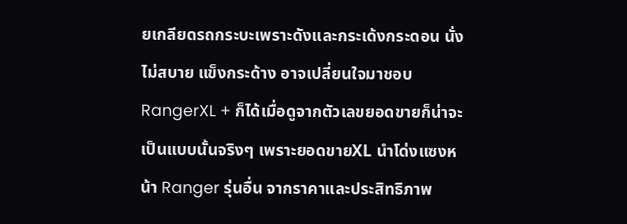ยเกลียดรถกระบะเพราะดังและกระเด้งกระดอน นั่งไม่สบาย แข็งกระด้าง อาจเปลี่ยนใจมาชอบ RangerXL + ก็ได้เมื่อดูจากตัวเลขยอดขายก็น่าจะเป็นแบบนั้นจริงๆ เพราะยอดขายXL นำโด่งแซงหน้า Ranger รุ่นอื่น จากราคาและประสิทธิภาพ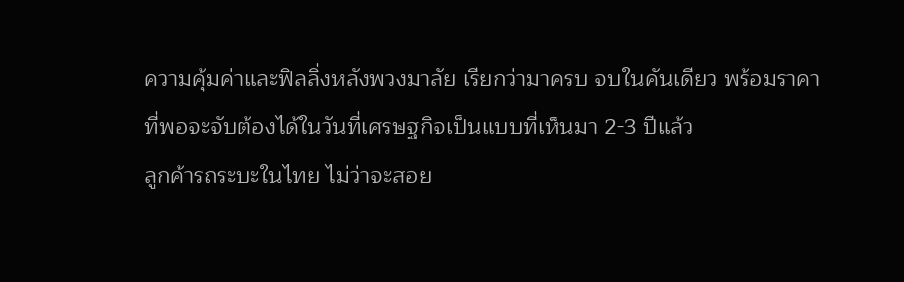ความคุ้มค่าและฟิลลิ่งหลังพวงมาลัย เรียกว่ามาครบ จบในคันเดียว พร้อมราคาที่พอจะจับต้องได้ในวันที่เศรษฐกิจเป็นแบบที่เห็นมา 2-3 ปีแล้ว
ลูกค้ารถระบะในไทย ไม่ว่าจะสอย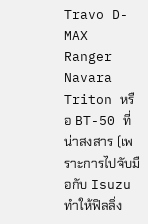Travo D-MAX Ranger Navara Triton หรือ BT-50 ที่น่าสงสาร (เพราะการไปจับมือกับ Isuzu ทำให้ฟิลลิ่ง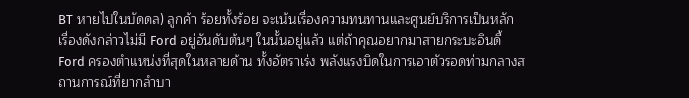BT หายไปในบัดดล) ลูกค้า ร้อยทั้งร้อย จะเน้นเรื่องความทนทานและศูนย์บริการเป็นหลัก เรื่องดังกล่าวไม่มี Ford อยู่อันดับต้นๆ ในนั้นอยู่แล้ว แต่ถ้าคุณอยากมาสายกระบะอินดี้ Ford ครองตำแหน่งที่สุดในหลายด้าน ทั้งอัตราเร่ง พลังแรงบิดในการเอาตัวรอดท่ามกลางสถานการณ์ที่ยากลำบา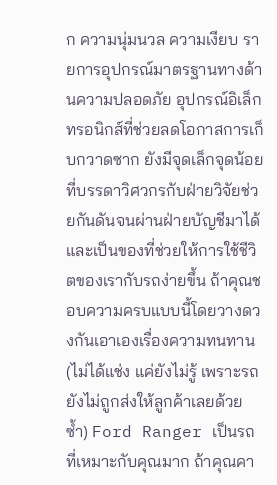ก ความนุ่มนวล ความเงียบ รายการอุปกรณ์มาตรฐานทางด้านความปลอดภัย อุปกรณ์อิเล็กทรอนิกส์ที่ช่วยลดโอกาสการเก็บกวาดซาก ยังมีจุดเล็กจุดน้อยที่บรรดาวิศวกรกับฝ่ายวิจัยช่วยกันดันจนผ่านฝ่ายบัญชีมาได้ และเป็นของที่ช่วยให้การใช้ชีวิตของเรากับรถง่ายขึ้น ถ้าคุณชอบความครบแบบนี้โดยวางดวงกันเอาเองเรื่องความทนทาน (ไม่ได้แช่ง แค่ยังไม่รู้ เพราะรถยังไม่ถูกส่งให้ลูกค้าเลยด้วยซ้ำ) Ford Ranger เป็นรถที่เหมาะกับคุณมาก ถ้าคุณคา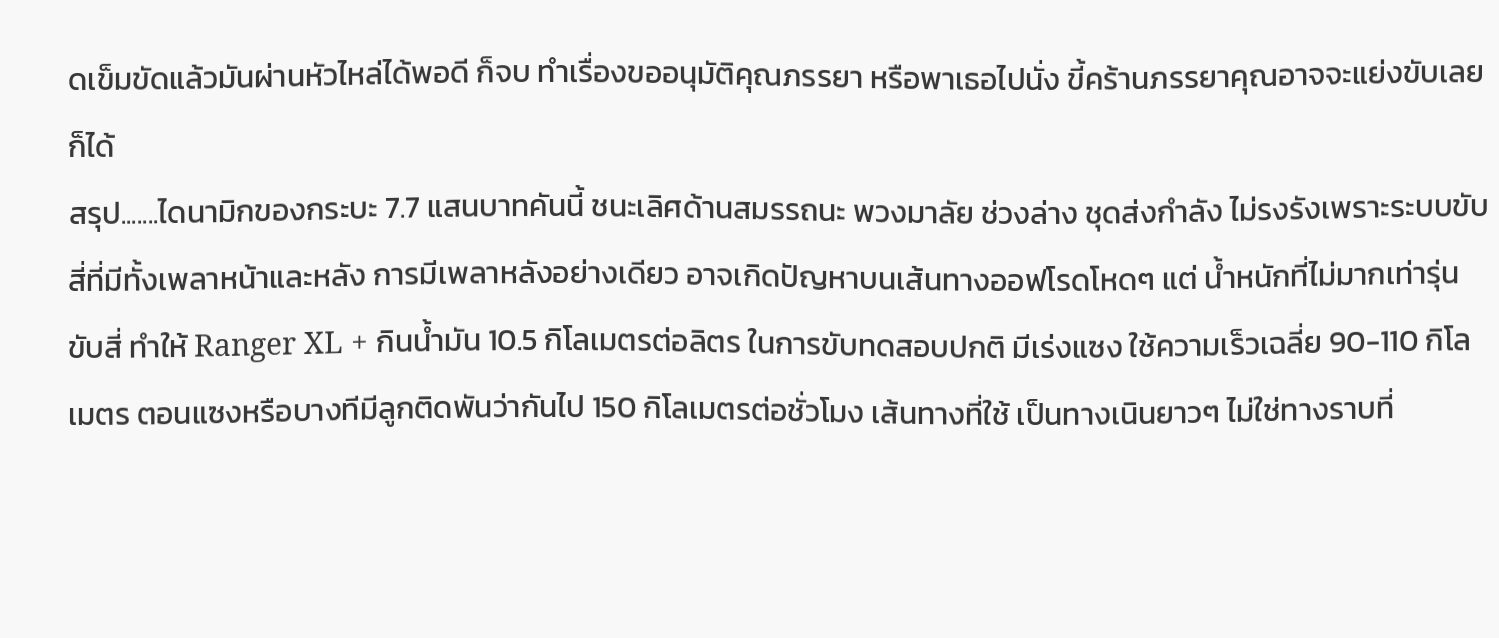ดเข็มขัดแล้วมันผ่านหัวไหล่ได้พอดี ก็จบ ทำเรื่องขออนุมัติคุณภรรยา หรือพาเธอไปนั่ง ขี้คร้านภรรยาคุณอาจจะแย่งขับเลยก็ได้
สรุป.......ไดนามิกของกระบะ 7.7 แสนบาทคันนี้ ชนะเลิศด้านสมรรถนะ พวงมาลัย ช่วงล่าง ชุดส่งกำลัง ไม่รงรังเพราะระบบขับสี่ที่มีทั้งเพลาหน้าและหลัง การมีเพลาหลังอย่างเดียว อาจเกิดปัญหาบนเส้นทางออฟโรดโหดๆ แต่ น้ำหนักที่ไม่มากเท่ารุ่นขับสี่ ทำให้ Ranger XL + กินน้ำมัน 10.5 กิโลเมตรต่อลิตร ในการขับทดสอบปกติ มีเร่งแซง ใช้ความเร็วเฉลี่ย 90-110 กิโลเมตร ตอนแซงหรือบางทีมีลูกติดพันว่ากันไป 150 กิโลเมตรต่อชั่วโมง เส้นทางที่ใช้ เป็นทางเนินยาวๆ ไม่ใช่ทางราบที่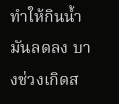ทำให้กินน้ำมันลดลง บางช่วงเกิดส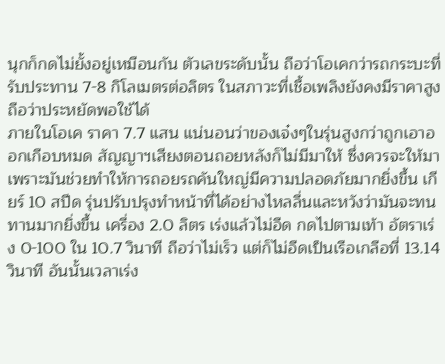นุกก็กดไม่ยั้งอยู่เหมือนกัน ตัวเลขระดับนั้น ถือว่าโอเคกว่ารถกระบะที่รับประทาน 7-8 กิโลเมตรต่อลิตร ในสภาวะที่เชื้อเพลิงยังคงมีราคาสูง ถือว่าประหยัดพอใช้ได้
ภายในโอเค ราคา 7.7 แสน แน่นอนว่าของเจ๋งๆในรุ่นสูงกว่าถูกเอาออกเกือบหมด สัญญาฯเสียงตอนถอยหลังก็ไม่มีมาให้ ซึ่งควรจะให้มาเพราะมันช่วยทำให้การถอยรถคันใหญ่มีความปลอดภัยมากยิ่งขึ้น เกียร์ 10 สปีด รุ่นปรับปรุงทำหน้าที่ได้อย่างไหลลื่นและหวังว่ามันจะทนทานมากยิ่งขึ้น เครื่อง 2.0 ลิตร เร่งแล้วไม่อืด กดไปตามเท้า อัตราเร่ง 0-100 ใน 10.7 วินาที ถือว่าไม่เร็ว แต่ก็ไม่อืดเป็นเรือเกลือที่ 13.14 วินาที อันนั้นเวลาเร่ง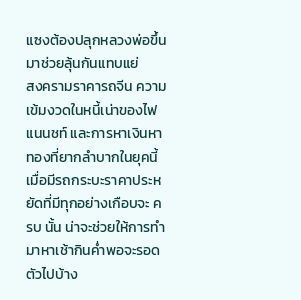แซงต้องปลุกหลวงพ่อขึ้นมาช่วยลุ้นกันแทบแย่
สงครามราคารถจีน ความเข้มงวดในหนี้เน่าของไฟแนนชท์ และการหาเงินหาทองที่ยากลำบากในยุคนี้ เมื่อมีรถกระบะราคาประหยัดที่มีทุกอย่างเกือบจะ ครบ นั้น น่าจะช่วยให้การทำมาหาเช้ากินค่ำพอจะรอดตัวไปบ้าง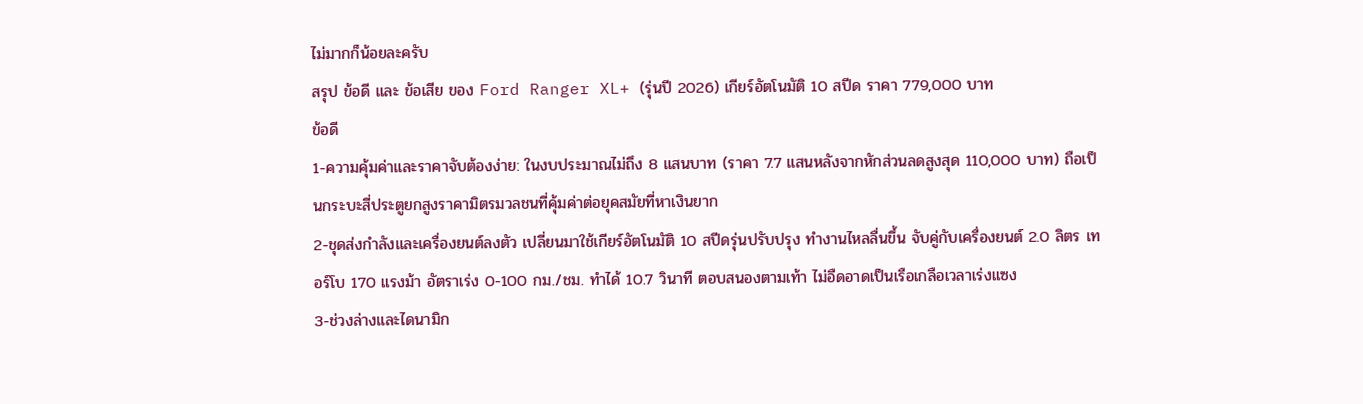ไม่มากก็น้อยละครับ
สรุป ข้อดี และ ข้อเสีย ของ Ford Ranger XL+ (รุ่นปี 2026) เกียร์อัตโนมัติ 10 สปีด ราคา 779,000 บาท
ข้อดี
1-ความคุ้มค่าและราคาจับต้องง่าย: ในงบประมาณไม่ถึง 8 แสนบาท (ราคา 7.7 แสนหลังจากหักส่วนลดสูงสุด 110,000 บาท) ถือเป็นกระบะสี่ประตูยกสูงราคามิตรมวลชนที่คุ้มค่าต่อยุคสมัยที่หาเงินยาก
2-ชุดส่งกำลังและเครื่องยนต์ลงตัว เปลี่ยนมาใช้เกียร์อัตโนมัติ 10 สปีดรุ่นปรับปรุง ทำงานไหลลื่นขึ้น จับคู่กับเครื่องยนต์ 2.0 ลิตร เทอร์โบ 170 แรงม้า อัตราเร่ง 0-100 กม./ชม. ทำได้ 10.7 วินาที ตอบสนองตามเท้า ไม่อืดอาดเป็นเรือเกลือเวลาเร่งแซง
3-ช่วงล่างและไดนามิก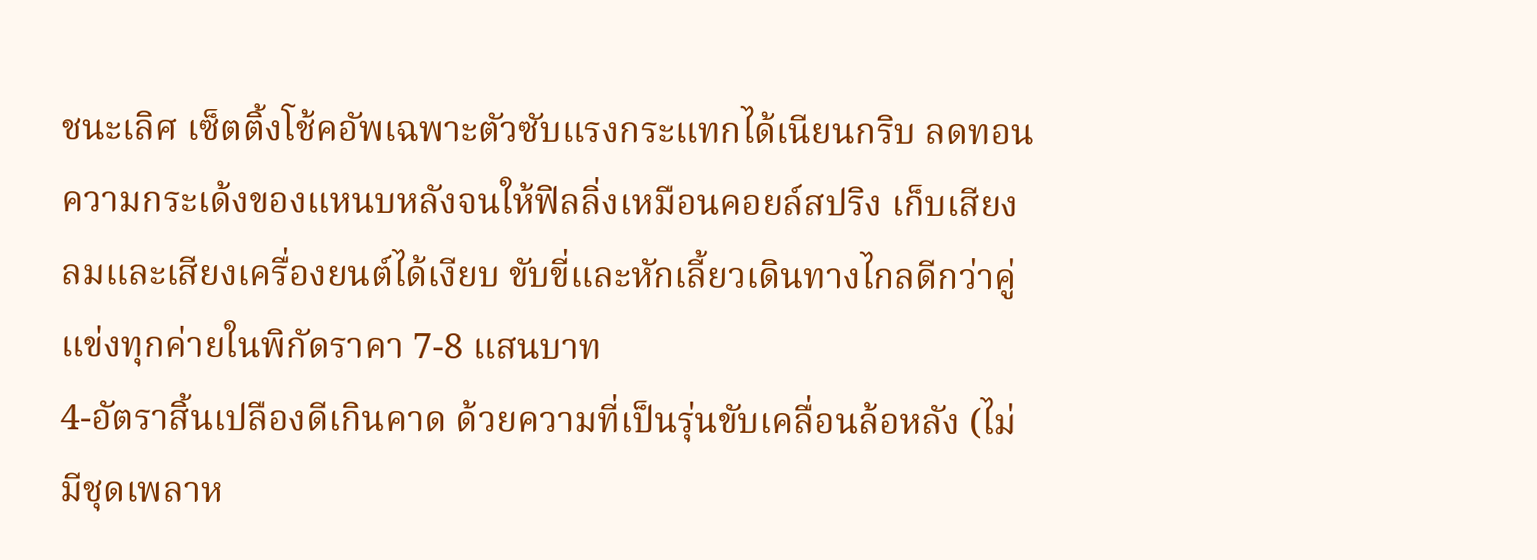ชนะเลิศ เซ็ตติ้งโช้คอัพเฉพาะตัวซับแรงกระแทกได้เนียนกริบ ลดทอนความกระเด้งของแหนบหลังจนให้ฟิลลิ่งเหมือนคอยล์สปริง เก็บเสียงลมและเสียงเครื่องยนต์ได้เงียบ ขับขี่และหักเลี้ยวเดินทางไกลดีกว่าคู่แข่งทุกค่ายในพิกัดราคา 7-8 แสนบาท
4-อัตราสิ้นเปลืองดีเกินคาด ด้วยความที่เป็นรุ่นขับเคลื่อนล้อหลัง (ไม่มีชุดเพลาห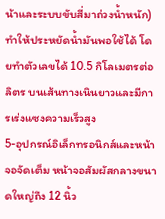น้าและระบบขับสี่มาถ่วงน้ำหนัก) ทำให้ประหยัดน้ำมันพอใช้ได้ โดยทำตัวเลขได้ 10.5 กิโลเมตรต่อลิตร บนเส้นทางเนินยาวและมีการเร่งแซงความเร็วสูง
5-อุปกรณ์อิเล็กทรอนิกส์และหน้าจอจัดเต็ม หน้าจอสัมผัสกลางขนาดใหญ่ถึง 12 นิ้ว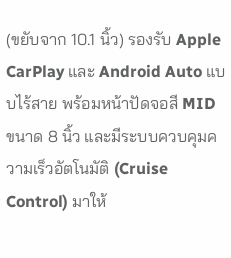(ขยับจาก 10.1 นิ้ว) รองรับ Apple CarPlay และ Android Auto แบบไร้สาย พร้อมหน้าปัดจอสี MID ขนาด 8 นิ้ว และมีระบบควบคุมความเร็วอัตโนมัติ (Cruise Control) มาให้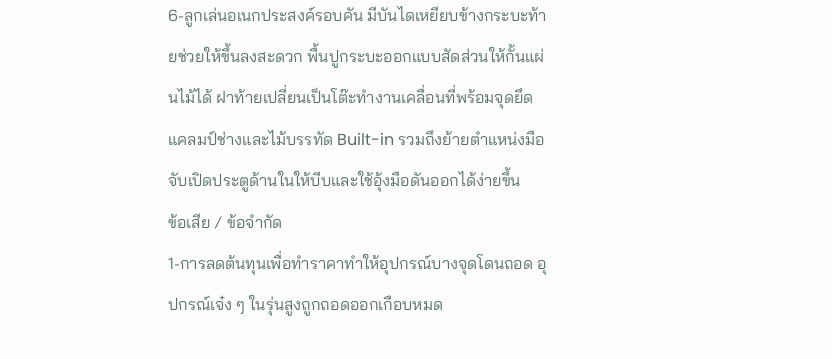6-ลูกเล่นอเนกประสงค์รอบคัน มีบันไดเหยียบข้างกระบะท้ายช่วยให้ขึ้นลงสะดวก พื้นปูกระบะออกแบบสัดส่วนให้กั้นแผ่นไม้ได้ ฝาท้ายเปลี่ยนเป็นโต๊ะทำงานเคลื่อนที่พร้อมจุดยึดแคลมป์ช่างและไม้บรรทัด Built-in รวมถึงย้ายตำแหน่งมือจับเปิดประตูด้านในให้บีบและใช้อุ้งมือดันออกได้ง่ายขึ้น
ข้อเสีย / ข้อจำกัด
1-การลดต้นทุนเพื่อทำราคาทำให้อุปกรณ์บางจุดโดนถอด อุปกรณ์เจ๋ง ๆ ในรุ่นสูงถูกถอดออกเกือบหมด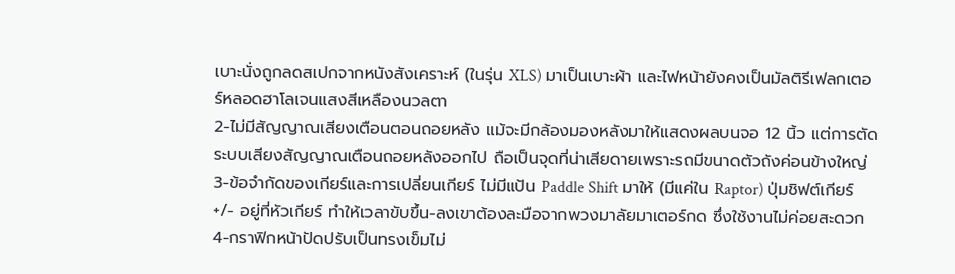เบาะนั่งถูกลดสเปกจากหนังสังเคราะห์ (ในรุ่น XLS) มาเป็นเบาะผ้า และไฟหน้ายังคงเป็นมัลติรีเฟลกเตอร์หลอดฮาโลเจนแสงสีเหลืองนวลตา
2-ไม่มีสัญญาณเสียงเตือนตอนถอยหลัง แม้จะมีกล้องมองหลังมาให้แสดงผลบนจอ 12 นิ้ว แต่การตัดระบบเสียงสัญญาณเตือนถอยหลังออกไป ถือเป็นจุดที่น่าเสียดายเพราะรถมีขนาดตัวถังค่อนข้างใหญ่
3-ข้อจำกัดของเกียร์และการเปลี่ยนเกียร์ ไม่มีแป้น Paddle Shift มาให้ (มีแค่ใน Raptor) ปุ่มชิฟต์เกียร์ +/- อยู่ที่หัวเกียร์ ทำให้เวลาขับขึ้น-ลงเขาต้องละมือจากพวงมาลัยมาเตอร์กด ซึ่งใช้งานไม่ค่อยสะดวก
4-กราฟิกหน้าปัดปรับเป็นทรงเข็มไม่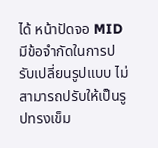ได้ หน้าปัดจอ MID มีข้อจำกัดในการปรับเปลี่ยนรูปแบบ ไม่สามารถปรับให้เป็นรูปทรงเข็ม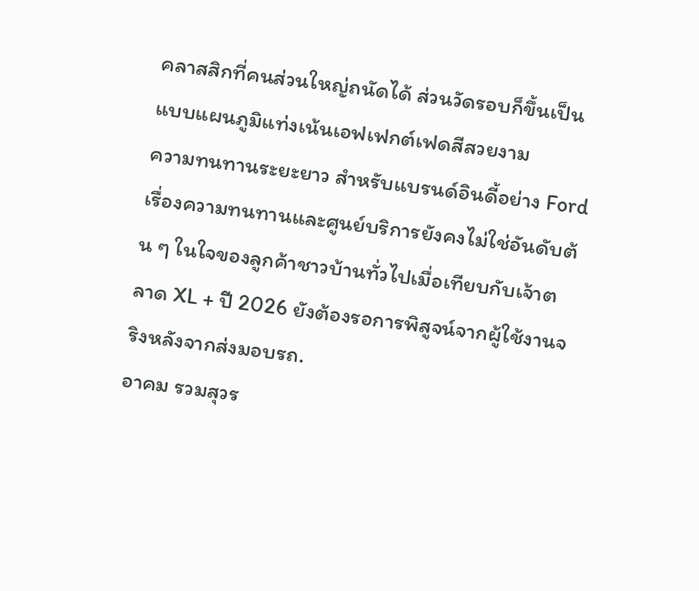คลาสสิกที่คนส่วนใหญ่ถนัดได้ ส่วนวัดรอบก็ขึ้นเป็นแบบแผนภูมิแท่งเน้นเอฟเฟกต์เฟดสีสวยงาม
ความทนทานระยะยาว สำหรับแบรนด์อินดี้อย่าง Ford เรื่องความทนทานและศูนย์บริการยังคงไม่ใช่อันดับต้น ๆ ในใจของลูกค้าชาวบ้านทั่วไปเมื่อเทียบกับเจ้าตลาด XL + ปี 2026 ยังต้องรอการพิสูจน์จากผู้ใช้งานจริงหลังจากส่งมอบรถ.
อาคม รวมสุวร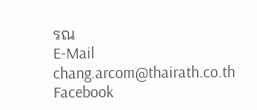รณ
E-Mail chang.arcom@thairath.co.th
Facebook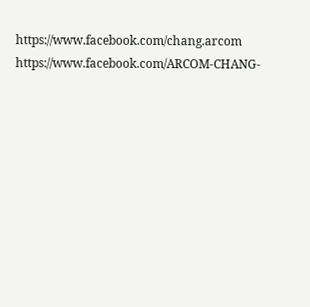https://www.facebook.com/chang.arcom
https://www.facebook.com/ARCOM-CHANG-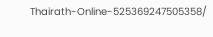Thairath-Online-525369247505358/